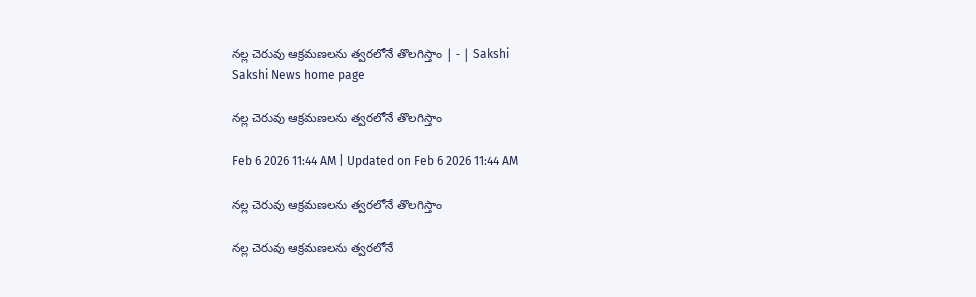నల్ల చెరువు ఆక్రమణలను త్వరలోనే తొలగిస్తాం | - | Sakshi
Sakshi News home page

నల్ల చెరువు ఆక్రమణలను త్వరలోనే తొలగిస్తాం

Feb 6 2026 11:44 AM | Updated on Feb 6 2026 11:44 AM

నల్ల చెరువు ఆక్రమణలను త్వరలోనే తొలగిస్తాం

నల్ల చెరువు ఆక్రమణలను త్వరలోనే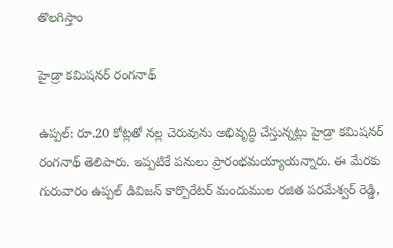తొలగిస్తాం

హైడ్రా కమిషనర్‌ రంగనాథ్‌

ఉప్పల్‌: రూ.20 కోట్లతో నల్ల చెరువును అభివృద్ధి చేస్తున్నట్లు హైడ్రా కమిషనర్‌ రంగనాథ్‌ తెలిపారు. ఇప్పటికే పనులు ప్రారంభమయ్యాయన్నారు. ఈ మేరకు గురువారం ఉప్పల్‌ డివిజన్‌ కార్పొరేటర్‌ మందుముల రజిత పరమేశ్వర్‌ రెడ్డి,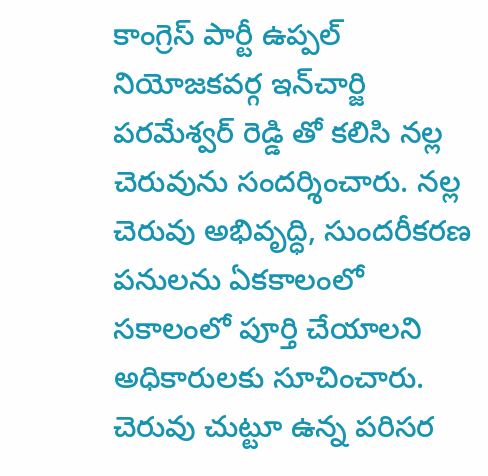కాంగ్రెస్‌ పార్టీ ఉప్పల్‌ నియోజకవర్గ ఇన్‌చార్జి పరమేశ్వర్‌ రెడ్డి తో కలిసి నల్ల చెరువును సందర్శించారు. నల్ల చెరువు అభివృద్ధి, సుందరీకరణ పనులను ఏకకాలంలో సకాలంలో పూర్తి చేయాలని అధికారులకు సూచించారు. చెరువు చుట్టూ ఉన్న పరిసర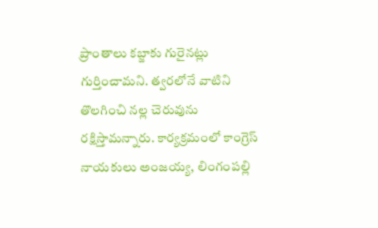ప్రాంతాలు కబ్జాకు గురైనట్లు గుర్తించామని. త్వరలోనే వాటిని తొలగించి నల్ల చెరువును రక్షిస్తామన్నారు. కార్యక్రమంలో కాంగ్రెస్‌ నాయకులు అంజయ్య, లింగంపల్లి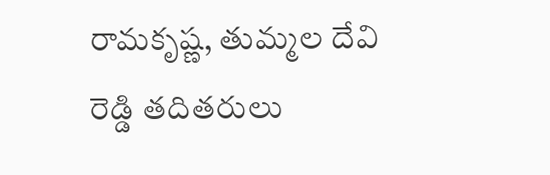రామకృష్ణ, తుమ్మల దేవి రెడ్డి తదితరులు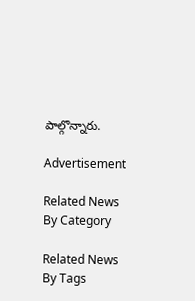పాల్గొన్నారు.

Advertisement

Related News By Category

Related News By Tags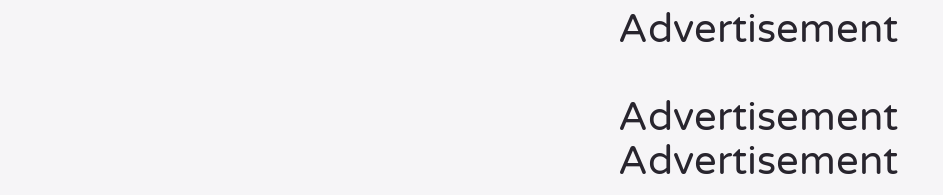Advertisement

Advertisement
Advertisement